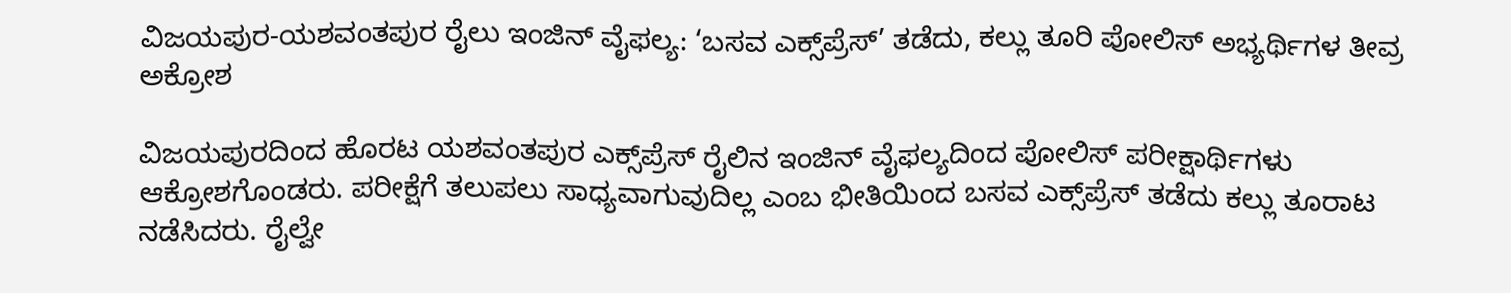ವಿಜಯಪುರ-ಯಶವಂತಪುರ ರೈಲು ಇಂಜಿನ್ ವೈಫಲ್ಯ: ‘ಬಸವ ಎಕ್ಸ್‌ಪ್ರೆಸ್’ ತಡೆದು, ಕಲ್ಲು ತೂರಿ ಪೋಲಿಸ್ ಅಭ್ಯರ್ಥಿಗಳ ತೀವ್ರ ಅಕ್ರೋಶ

ವಿಜಯಪುರದಿಂದ ಹೊರಟ ಯಶವಂತಪುರ ಎಕ್ಸ್‌ಪ್ರೆಸ್ ರೈಲಿನ ಇಂಜಿನ್ ವೈಫಲ್ಯದಿಂದ ಪೋಲಿಸ್ ಪರೀಕ್ಷಾರ್ಥಿಗಳು ಆಕ್ರೋಶಗೊಂಡರು. ಪರೀಕ್ಷೆಗೆ ತಲುಪಲು ಸಾಧ್ಯವಾಗುವುದಿಲ್ಲ ಎಂಬ ಭೀತಿಯಿಂದ ಬಸವ ಎಕ್ಸ್‌ಪ್ರೆಸ್ ತಡೆದು ಕಲ್ಲು ತೂರಾಟ ನಡೆಸಿದರು. ರೈಲ್ವೇ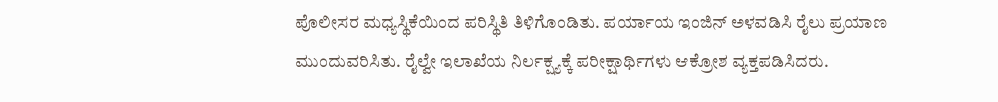ಪೊಲೀಸರ ಮಧ್ಯಸ್ಥಿಕೆಯಿಂದ ಪರಿಸ್ಥಿತಿ ತಿಳಿಗೊಂಡಿತು. ಪರ್ಯಾಯ ಇಂಜಿನ್ ಅಳವಡಿಸಿ ರೈಲು ಪ್ರಯಾಣ ಮುಂದುವರಿಸಿತು. ರೈಲ್ವೇ ಇಲಾಖೆಯ ನಿರ್ಲಕ್ಷ್ಯಕ್ಕೆ ಪರೀಕ್ಷಾರ್ಥಿಗಳು ಆಕ್ರೋಶ ವ್ಯಕ್ತಪಡಿಸಿದರು.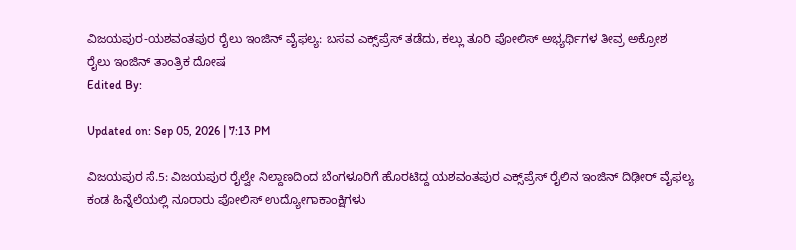ವಿಜಯಪುರ-ಯಶವಂತಪುರ ರೈಲು ಇಂಜಿನ್ ವೈಫಲ್ಯ: ಬಸವ ಎಕ್ಸ್‌ಪ್ರೆಸ್ ತಡೆದು, ಕಲ್ಲು ತೂರಿ ಪೋಲಿಸ್ ಅಭ್ಯರ್ಥಿಗಳ ತೀವ್ರ ಅಕ್ರೋಶ
ರೈಲು ಇಂಜಿನ್ ತಾಂತ್ರಿಕ ದೋಷ
Edited By:

Updated on: Sep 05, 2026 | 7:13 PM

ವಿಜಯಪುರ ಸೆ.5: ವಿಜಯಪುರ ರೈಲ್ವೇ ನಿಲ್ದಾಣದಿಂದ ಬೆಂಗಳೂರಿಗೆ ಹೊರಟಿದ್ದ ಯಶವಂತಪುರ ಎಕ್ಸ್‌ಪ್ರೆಸ್ ರೈಲಿನ ಇಂಜಿನ್ ದಿಢೀರ್ ವೈಫಲ್ಯ ಕಂಡ ಹಿನ್ನೆಲೆಯಲ್ಲಿ ನೂರಾರು ಪೋಲಿಸ್ ಉದ್ಯೋಗಾಕಾಂಕ್ಷಿಗಳು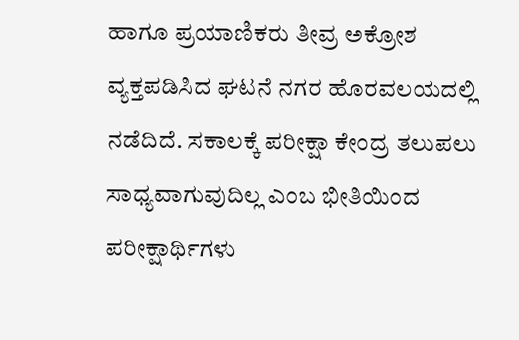ಹಾಗೂ ಪ್ರಯಾಣಿಕರು ತೀವ್ರ ಅಕ್ರೋಶ ವ್ಯಕ್ತಪಡಿಸಿದ ಘಟನೆ ನಗರ ಹೊರವಲಯದಲ್ಲಿ ನಡೆದಿದೆ. ಸಕಾಲಕ್ಕೆ ಪರೀಕ್ಷಾ ಕೇಂದ್ರ ತಲುಪಲು ಸಾಧ್ಯವಾಗುವುದಿಲ್ಲ ಎಂಬ ಭೀತಿಯಿಂದ ಪರೀಕ್ಷಾರ್ಥಿಗಳು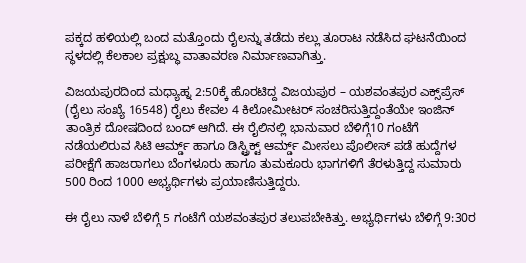ಪಕ್ಕದ ಹಳಿಯಲ್ಲಿ ಬಂದ ಮತ್ತೊಂದು ರೈಲನ್ನು ತಡೆದು ಕಲ್ಲು ತೂರಾಟ ನಡೆಸಿದ ಘಟನೆಯಿಂದ ಸ್ಥಳದಲ್ಲಿ ಕೆಲಕಾಲ ಪ್ರಕ್ಷುಬ್ಧ ವಾತಾವರಣ ನಿರ್ಮಾಣವಾಗಿತ್ತು.

ವಿಜಯಪುರದಿಂದ ಮಧ್ಯಾಹ್ನ 2:50ಕ್ಕೆ ಹೊರಟಿದ್ದ ವಿಜಯಪುರ – ಯಶವಂತಪುರ ಎಕ್ಸ್‌ಪ್ರೆಸ್ (ರೈಲು ಸಂಖ್ಯೆ 16548) ರೈಲು ಕೇವಲ 4 ಕಿಲೋಮೀಟರ್ ಸಂಚರಿಸುತ್ತಿದ್ದಂತೆಯೇ ಇಂಜಿನ್ ತಾಂತ್ರಿಕ ದೋಷದಿಂದ ಬಂದ್ ಆಗಿದೆ. ಈ ರೈಲಿನಲ್ಲಿ ಭಾನುವಾರ ಬೆಳಿಗ್ಗೆ10 ಗಂಟೆಗೆ ನಡೆಯಲಿರುವ ಸಿಟಿ ಆರ್ಮ್ಡ್ ಹಾಗೂ ಡಿಸ್ಟ್ರಿಕ್ಟ್ ಆರ್ಮ್ಡ್ ಮೀಸಲು ಪೊಲೀಸ್ ಪಡೆ ಹುದ್ದೆಗಳ ಪರೀಕ್ಷೆಗೆ ಹಾಜರಾಗಲು ಬೆಂಗಳೂರು ಹಾಗೂ ತುಮಕೂರು ಭಾಗಗಳಿಗೆ ತೆರಳುತ್ತಿದ್ದ ಸುಮಾರು 500 ರಿಂದ 1000 ಅಭ್ಯರ್ಥಿಗಳು ಪ್ರಯಾಣಿಸುತ್ತಿದ್ದರು.

ಈ ರೈಲು ನಾಳೆ ಬೆಳಿಗ್ಗೆ 5 ಗಂಟೆಗೆ ಯಶವಂತಪುರ ತಲುಪಬೇಕಿತ್ತು. ಅಭ್ಯರ್ಥಿಗಳು ಬೆಳಿಗ್ಗೆ 9:30ರ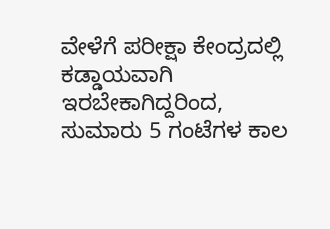ವೇಳೆಗೆ ಪರೀಕ್ಷಾ ಕೇಂದ್ರದಲ್ಲಿ ಕಡ್ಡಾಯವಾಗಿ ಇರಬೇಕಾಗಿದ್ದರಿಂದ, ಸುಮಾರು 5 ಗಂಟೆಗಳ ಕಾಲ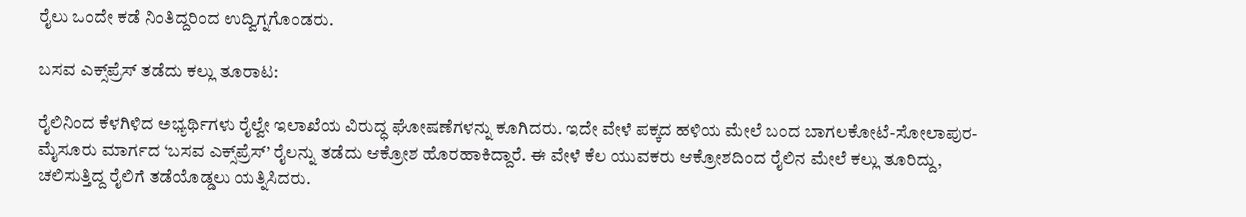ರೈಲು ಒಂದೇ ಕಡೆ ನಿಂತಿದ್ದರಿಂದ ಉದ್ವಿಗ್ನಗೊಂಡರು.

ಬಸವ ಎಕ್ಸ್‌ಪ್ರೆಸ್ ತಡೆದು ಕಲ್ಲು ತೂರಾಟ:

ರೈಲಿನಿಂದ ಕೆಳಗಿಳಿದ ಅಭ್ಯರ್ಥಿಗಳು ರೈಲ್ವೇ ಇಲಾಖೆಯ ವಿರುದ್ಧ ಘೋಷಣೆಗಳನ್ನು ಕೂಗಿದರು. ಇದೇ ವೇಳೆ ಪಕ್ಕದ ಹಳಿಯ ಮೇಲೆ ಬಂದ ಬಾಗಲಕೋಟೆ-ಸೋಲಾಪುರ-ಮೈಸೂರು ಮಾರ್ಗದ ‘ಬಸವ ಎಕ್ಸ್‌ಪ್ರೆಸ್’ ರೈಲನ್ನು ತಡೆದು ಆಕ್ರೋಶ ಹೊರಹಾಕಿದ್ದಾರೆ. ಈ ವೇಳೆ ಕೆಲ ಯುವಕರು ಆಕ್ರೋಶದಿಂದ ರೈಲಿನ ಮೇಲೆ ಕಲ್ಲು ತೂರಿದ್ದು, ಚಲಿಸುತ್ತಿದ್ದ ರೈಲಿಗೆ ತಡೆಯೊಡ್ಡಲು ಯತ್ನಿಸಿದರು.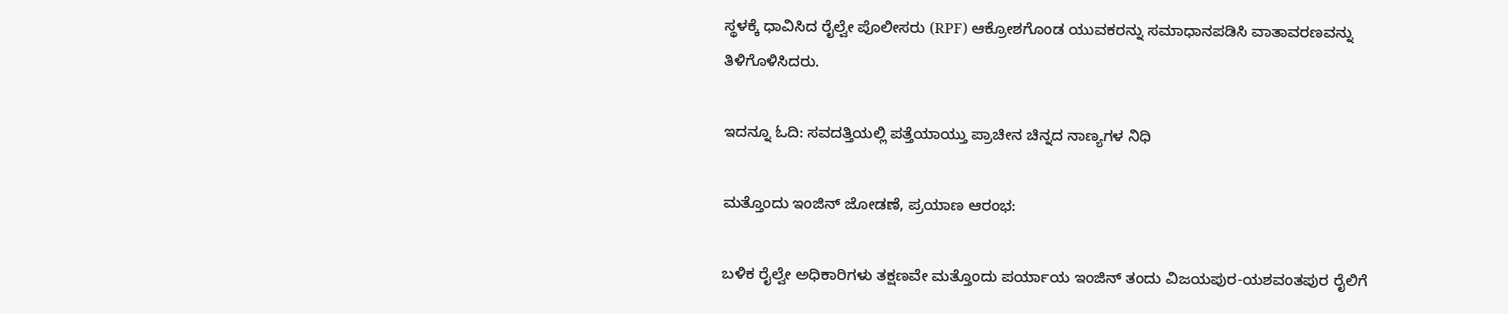ಸ್ಥಳಕ್ಕೆ ಧಾವಿಸಿದ ರೈಲ್ವೇ ಪೊಲೀಸರು (RPF) ಆಕ್ರೋಶಗೊಂಡ ಯುವಕರನ್ನು ಸಮಾಧಾನಪಡಿಸಿ ವಾತಾವರಣವನ್ನು ತಿಳಿಗೊಳಿಸಿದರು.

ಇದನ್ನೂ ಓದಿ: ಸವದತ್ತಿಯಲ್ಲಿ ಪತ್ತೆಯಾಯ್ತು ಪ್ರಾಚೀನ ಚಿನ್ನದ ನಾಣ್ಯಗಳ ನಿಧಿ

ಮತ್ತೊಂದು ಇಂಜಿನ್ ಜೋಡಣೆ, ಪ್ರಯಾಣ ಆರಂಭ:

ಬಳಿಕ ರೈಲ್ವೇ ಅಧಿಕಾರಿಗಳು ತಕ್ಷಣವೇ ಮತ್ತೊಂದು ಪರ್ಯಾಯ ಇಂಜಿನ್ ತಂದು ವಿಜಯಪುರ-ಯಶವಂತಪುರ ರೈಲಿಗೆ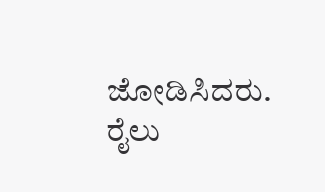ಜೋಡಿಸಿದರು. ರೈಲು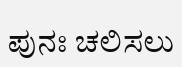ಪುನಃ ಚಲಿಸಲು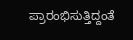ಪ್ರಾರಂಭಿಸುತ್ತಿದ್ದಂತೆ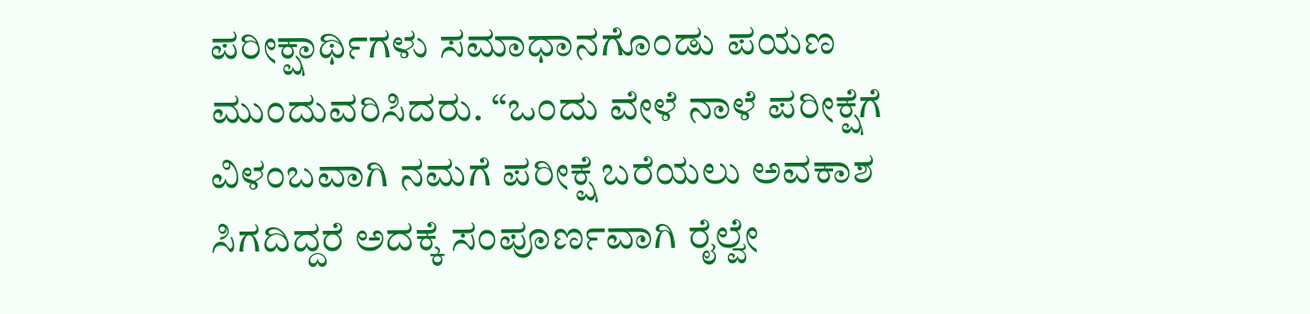ಪರೀಕ್ಷಾರ್ಥಿಗಳು ಸಮಾಧಾನಗೊಂಡು ಪಯಣ ಮುಂದುವರಿಸಿದರು. “ಒಂದು ವೇಳೆ ನಾಳೆ ಪರೀಕ್ಷೆಗೆ ವಿಳಂಬವಾಗಿ ನಮಗೆ ಪರೀಕ್ಷೆ ಬರೆಯಲು ಅವಕಾಶ ಸಿಗದಿದ್ದರೆ ಅದಕ್ಕೆ ಸಂಪೂರ್ಣವಾಗಿ ರೈಲ್ವೇ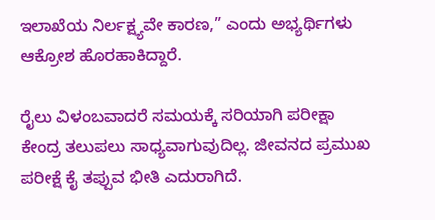ಇಲಾಖೆಯ ನಿರ್ಲಕ್ಷ್ಯವೇ ಕಾರಣ,” ಎಂದು ಅಭ್ಯರ್ಥಿಗಳು ಆಕ್ರೋಶ ಹೊರಹಾಕಿದ್ದಾರೆ.

ರೈಲು ವಿಳಂಬವಾದರೆ ಸಮಯಕ್ಕೆ ಸರಿಯಾಗಿ ಪರೀಕ್ಷಾ ಕೇಂದ್ರ ತಲುಪಲು ಸಾಧ್ಯವಾಗುವುದಿಲ್ಲ. ಜೀವನದ ಪ್ರಮುಖ ಪರೀಕ್ಷೆ ಕೈ ತಪ್ಪುವ ಭೀತಿ ಎದುರಾಗಿದೆ.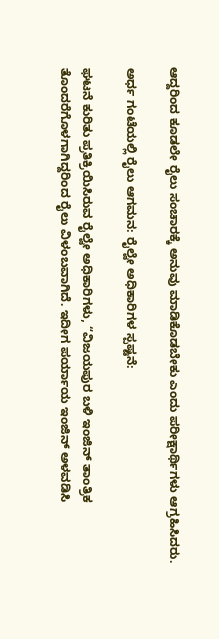ಆದ್ದರಿಂದ ಕೂಡಲೇ ರೈಲು ಸಂಚಾರಕ್ಕೆ ಅನುವು ಮಾಡಿಕೊಡಬೇಕು ಎಂದು ಪರೀಕ್ಷಾರ್ಥಿಗಳು ಆಗ್ರಹಿಸಿದರು.

ಅರ್ಧ ಗಂಟೆಯಲ್ಲಿ ರೈಲು ಆಗಮನ: ರೈಲ್ವೇ ಅಧಿಕಾರಿಗಳ ಸ್ಪಷ್ಟನೆ:

ಘಟನೆ ಕುರಿತು ಪ್ರತಿಕ್ರಿಯಿಸಿರುವ ರೈಲ್ವೇ ಅಧಿಕಾರಿಗಳು, “ವಿಜಯಪುರ ಬಳಿ ಇಂಜಿನ್ ತಾಂತ್ರಿಕ ತೊಂದರೆಗೊಳಗಾಗಿದ್ದರಿಂದ ರೈಲು ವಿಳಂಬವಾಗಿದೆ. ಇದೀಗ ಪರ್ಯಾಯ ಇಂಜಿನ್ ಅಳವಡಿಸಿ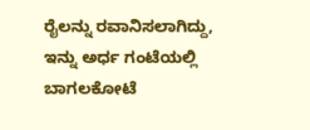ರೈಲನ್ನು ರವಾನಿಸಲಾಗಿದ್ದು, ಇನ್ನು ಅರ್ಧ ಗಂಟೆಯಲ್ಲಿ ಬಾಗಲಕೋಟೆ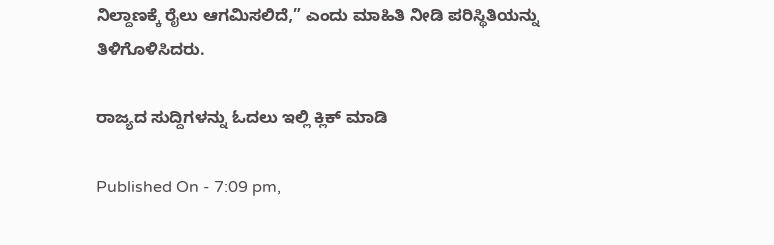ನಿಲ್ದಾಣಕ್ಕೆ ರೈಲು ಆಗಮಿಸಲಿದೆ,” ಎಂದು ಮಾಹಿತಿ ನೀಡಿ ಪರಿಸ್ಥಿತಿಯನ್ನು ತಿಳಿಗೊಳಿಸಿದರು.

ರಾಜ್ಯದ ಸುದ್ದಿಗಳನ್ನು ಓದಲು ಇಲ್ಲಿ ಕ್ಲಿಕ್ ಮಾಡಿ

Published On - 7:09 pm,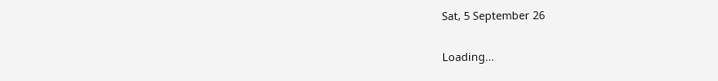Sat, 5 September 26

Loading...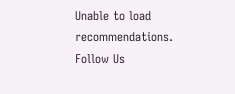Unable to load recommendations.
Follow Us